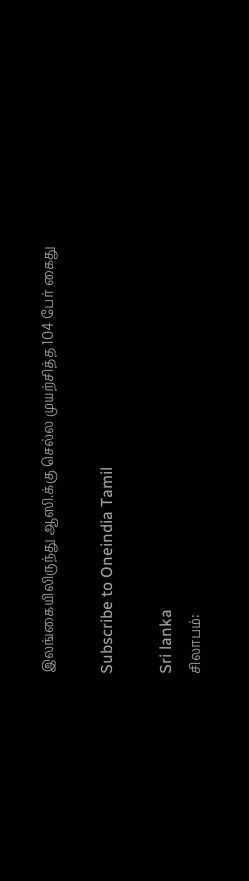இலங்கையிலிருந்து ஆஸி.க்கு செல்ல முயற்சித்த 104 பேர் கைது

Subscribe to Oneindia Tamil

Sri lanka
சிலாபம்: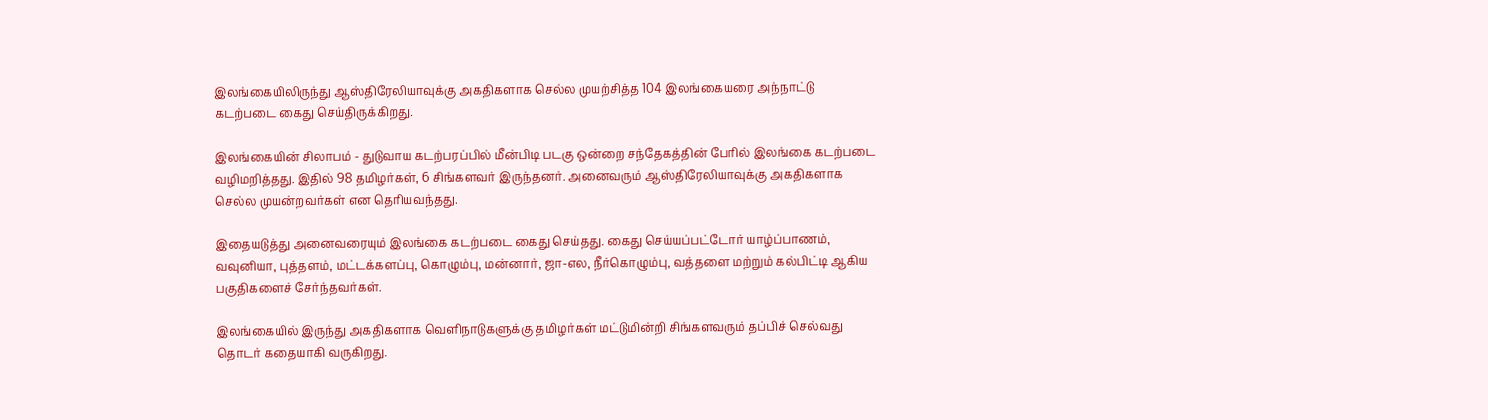இலங்கையிலிருந்து ஆஸ்திரேலியாவுக்கு அகதிகளாக செல்ல முயற்சித்த 104 இலங்கையரை அந்நாட்டு கடற்படை கைது செய்திருக்கிறது.

இலங்கையின் சிலாபம் - துடுவாய கடற்பரப்பில் மீன்பிடி படகு ஒன்றை சந்தேகத்தின் பேரில் இலங்கை கடற்படை வழிமறித்தது. இதில் 98 தமிழர்கள், 6 சிங்களவர் இருந்தனர். அனைவரும் ஆஸ்திரேலியாவுக்கு அகதிகளாக செல்ல முயன்றவர்கள் என தெரியவந்தது.

இதையடுத்து அனைவரையும் இலங்கை கடற்படை கைது செய்தது. கைது செய்யப்பட்டோர் யாழ்ப்பாணம், வவுனியா, புத்தளம், மட்டக்களப்பு, கொழும்பு, மன்னார், ஜா-எல, நீர்கொழும்பு, வத்தளை மற்றும் கல்பிட்டி ஆகிய பகுதிகளைச் சேர்ந்தவர்கள்.

இலங்கையில் இருந்து அகதிகளாக வெளிநாடுகளுக்கு தமிழர்கள் மட்டுமின்றி சிங்களவரும் தப்பிச் செல்வது தொடர் கதையாகி வருகிறது.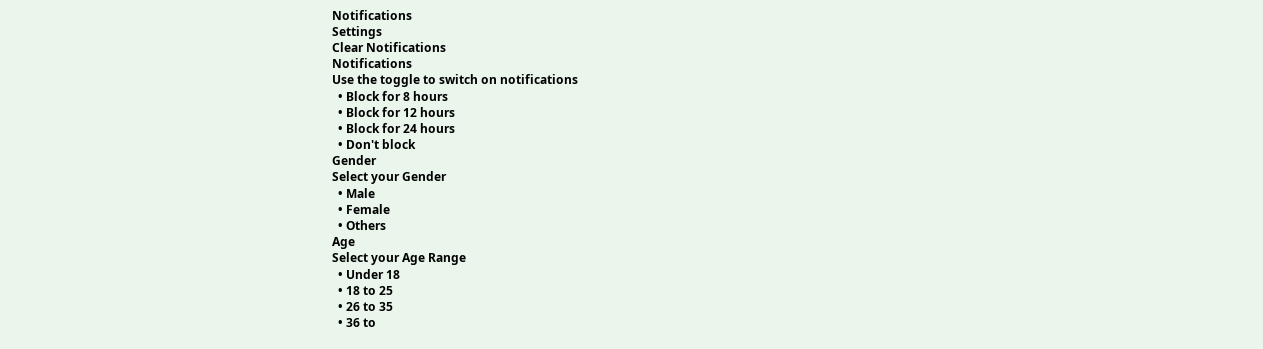Notifications
Settings
Clear Notifications
Notifications
Use the toggle to switch on notifications
  • Block for 8 hours
  • Block for 12 hours
  • Block for 24 hours
  • Don't block
Gender
Select your Gender
  • Male
  • Female
  • Others
Age
Select your Age Range
  • Under 18
  • 18 to 25
  • 26 to 35
  • 36 to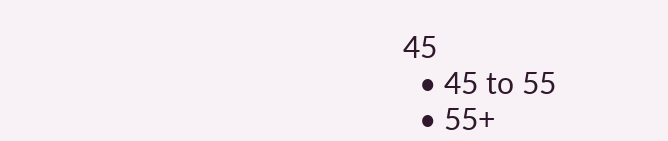45
  • 45 to 55
  • 55+